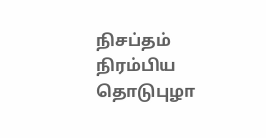நிசப்தம் நிரம்பிய தொடுபுழா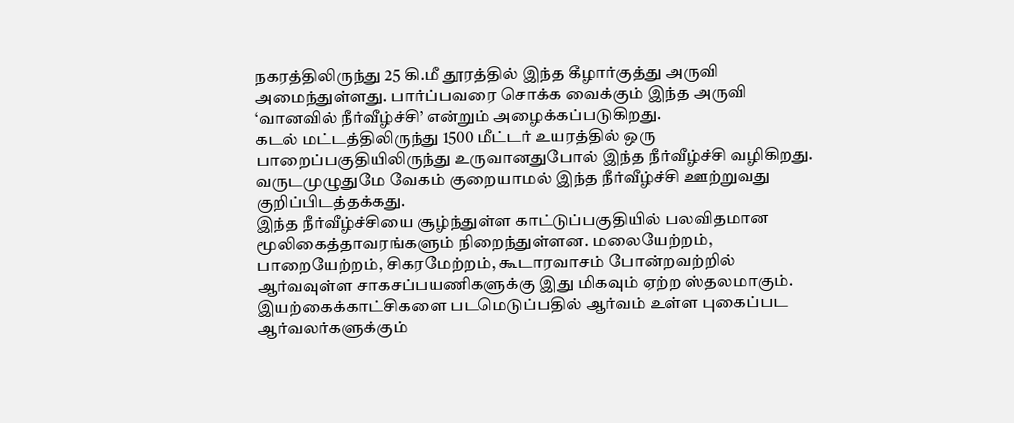நகரத்திலிருந்து 25 கி.மீ தூரத்தில் இந்த கீழார்குத்து அருவி அமைந்துள்ளது. பார்ப்பவரை சொக்க வைக்கும் இந்த அருவி ‘வானவில் நீர்வீழ்ச்சி’ என்றும் அழைக்கப்படுகிறது.
கடல் மட்டத்திலிருந்து 1500 மீட்டர் உயரத்தில் ஒரு பாறைப்பகுதியிலிருந்து உருவானதுபோல் இந்த நீர்வீழ்ச்சி வழிகிறது. வருடமுழுதுமே வேகம் குறையாமல் இந்த நீர்வீழ்ச்சி ஊற்றுவது குறிப்பிடத்தக்கது.
இந்த நீர்வீழ்ச்சியை சூழ்ந்துள்ள காட்டுப்பகுதியில் பலவிதமான மூலிகைத்தாவரங்களும் நிறைந்துள்ளன. மலையேற்றம், பாறையேற்றம், சிகரமேற்றம், கூடாரவாசம் போன்றவற்றில் ஆர்வவுள்ள சாகசப்பயணிகளுக்கு இது மிகவும் ஏற்ற ஸ்தலமாகும். இயற்கைக்காட்சிகளை படமெடுப்பதில் ஆர்வம் உள்ள புகைப்பட ஆர்வலர்களுக்கும்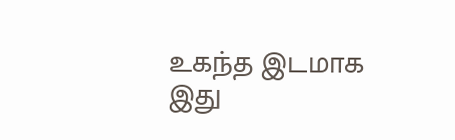உகந்த இடமாக இது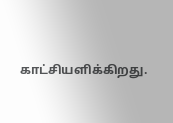காட்சியளிக்கிறது.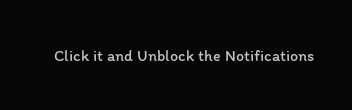Click it and Unblock the Notifications